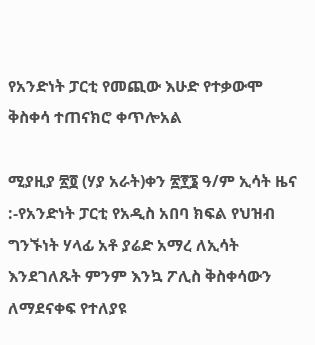የአንድነት ፓርቲ የመጪው እሁድ የተቃውሞ ቅስቀሳ ተጠናክሮ ቀጥሎአል

ሚያዚያ ፳፬ (ሃያ አራት)ቀን ፳፻፮ ዓ/ም ኢሳት ዜና :-የአንድነት ፓርቲ የአዲስ አበባ ክፍል የህዝብ ግንኙነት ሃላፊ አቶ ያሬድ አማረ ለኢሳት እንደገለጹት ምንም እንኳ ፖሊስ ቅስቀሳውን ለማደናቀፍ የተለያዩ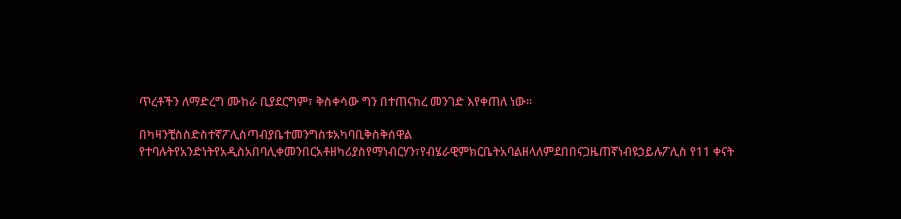ጥረቶችን ለማድረግ ሙከራ ቢያደርግም፣ ቅስቀሳው ግን በተጠናከረ መንገድ እየቀጠለ ነው።

በካዛንቺስስድስተኛፖሊስጣብያቤተመንግስቱአካባቢቅስቅሰዋል የተባሉትየአንድነትየአዲስአበባሊቀመንበርአቶዘካሪያስየማነብርሃን፣የብሄራዊምክርቤትአባልዘላለምደበበናጋዜጠኛነብዩኃይሉፖሊስ የ11 ቀናት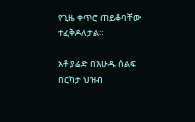የጊዜ ቀጥሮ ጠይቆባቸው ተፈቅዶለታል።

አቶ ያሬድ በእሁዱ ሰልፍ በርካታ ህዝብ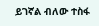ይገኛል ብለው ተስፋ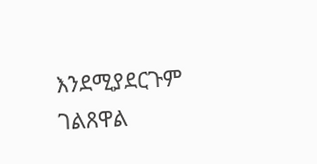እንደሚያደርጉም ገልጸዋል